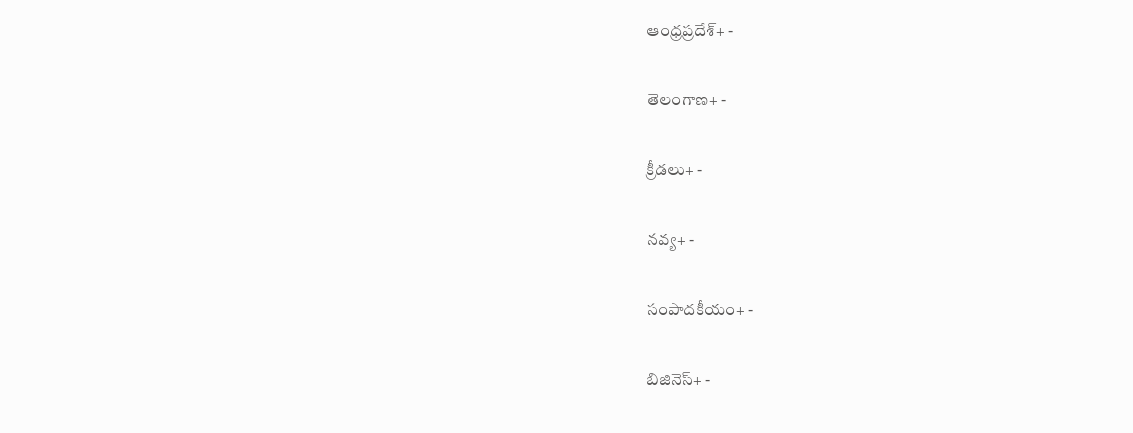ఆంధ్రప్రదేశ్+ -

తెలంగాణ+ -

క్రీడలు+ -

నవ్య+ -

సంపాదకీయం+ -

బిజినెస్+ -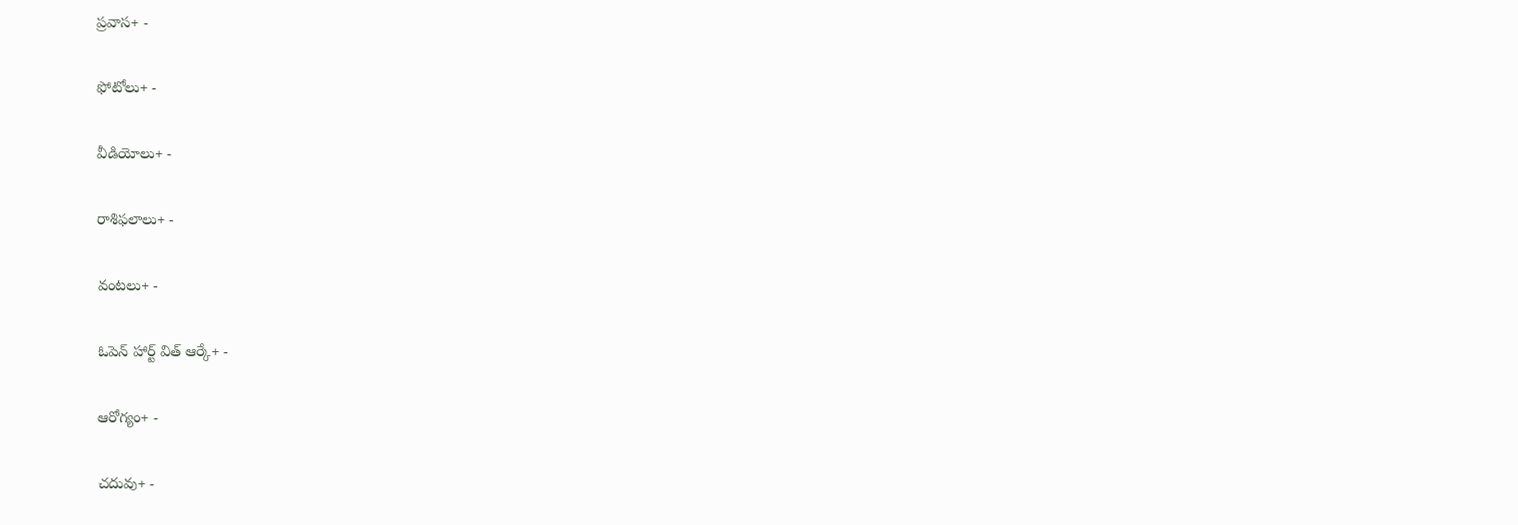ప్రవాస+ -

ఫోటోలు+ -

వీడియోలు+ -

రాశిఫలాలు+ -

వంటలు+ -

ఓపెన్ హార్ట్ విత్ ఆర్కే+ -

ఆరోగ్యం+ -

చదువు+ -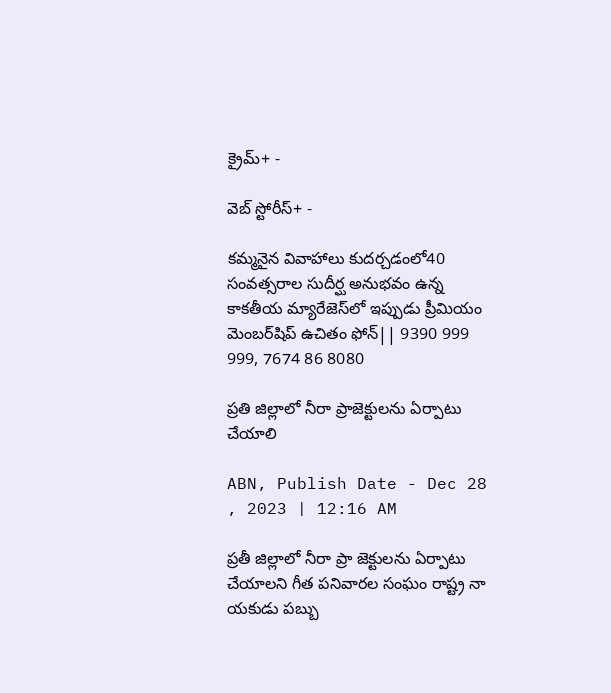క్రైమ్+ -

వెబ్ స్టోరీస్+ -

కమ్మనైన వివాహాలు కుదర్చడంలో40 సంవత్సరాల సుదీర్ఘ అనుభవం ఉన్న కాకతీయ మ్యారేజెస్‌లో ఇప్పుడు ప్రీమియం మెంబర్‌షిప్‌ ఉచితం ఫోన్|| 9390 999 999, 7674 86 8080

ప్రతి జిల్లాలో నీరా ప్రాజెక్టులను ఏర్పాటు చేయాలి

ABN, Publish Date - Dec 28 , 2023 | 12:16 AM

ప్రతీ జిల్లాలో నీరా ప్రా జెక్టులను ఏర్పాటు చేయాలని గీత పనివారల సంఘం రాష్ట్ర నా యకుడు పబ్బు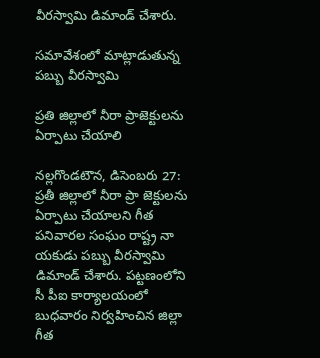వీరస్వామి డిమాండ్‌ చేశారు.

సమావేశంలో మాట్లాడుతున్న పబ్బు వీరస్వామి

ప్రతి జిల్లాలో నీరా ప్రాజెక్టులను ఏర్పాటు చేయాలి

నల్లగొండటౌన, డిసెంబరు 27: ప్రతీ జిల్లాలో నీరా ప్రా జెక్టులను ఏర్పాటు చేయాలని గీత పనివారల సంఘం రాష్ట్ర నా యకుడు పబ్బు వీరస్వామి డిమాండ్‌ చేశారు. పట్టణంలోని సీ పీఐ కార్యాలయంలో బుధవారం నిర్వహించిన జిల్లా గీత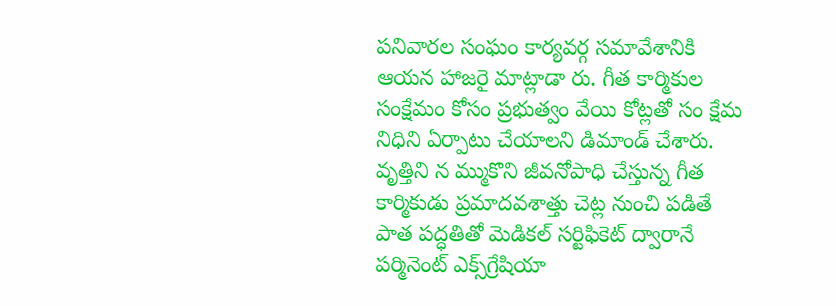పనివారల సంఘం కార్యవర్గ సమావేశానికి ఆయన హాజరై మాట్లాడా రు. గీత కార్మికుల సంక్షేమం కోసం ప్రభుత్వం వేయి కోట్లతో సం క్షేమ నిధిని ఏర్పాటు చేయాలని డిమాండ్‌ చేశారు. వృత్తిని న మ్ముకొని జీవనోపాధి చేస్తున్న గీత కార్మికుడు ప్రమాదవశాత్తు చెట్ల నుంచి పడితే పాత పద్ధతితో మెడికల్‌ సర్టిఫికెట్‌ ద్వారానే పర్మినెంట్‌ ఎక్స్‌గ్రేషియా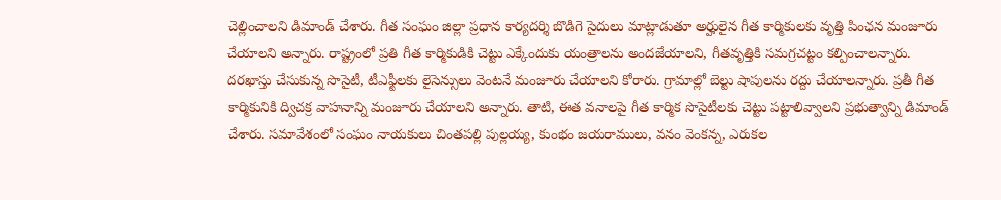చెల్లించాలని డిమాండ్‌ చేశారు. గీత సంఘం జిల్లా ప్రధాన కార్యదర్శి బొడిగె సైదులు మాట్లాడుతూ అర్హులైన గీత కార్మికులకు వృత్తి పింఛన మంజూరు చేయాలని అన్నారు. రాష్ట్రంలో ప్రతి గీత కార్మికుడికి చెట్టు ఎక్కేందుకు యంత్రాలను అందజేయాలని, గీతవృత్తికి సమగ్రచట్టం కల్పించాలన్నారు. దరఖాస్తు చేసుకున్న సొసైటీ, టీఎఫ్టీలకు లైసెన్సులు వెంటనే మంజూరు చేయాలని కోరారు. గ్రామాల్లో బెల్టు షాపులను రద్దు చేయాలన్నారు. ప్రతీ గీత కార్మికునికి ద్విచక్ర వాహనాన్ని మంజూరు చేయాలని అన్నారు. తాటి, ఈత వనాలపై గీత కార్మిక సొసైటీలకు చెట్టు పట్టాలివ్వాలని ప్రభుత్వాన్ని డిమాండ్‌ చేశారు. సమావేశంలో సంఘం నాయకులు చింతపల్లి పుల్లయ్య, కుంభం జయరాములు, వనం వెంకన్న, ఎరుకల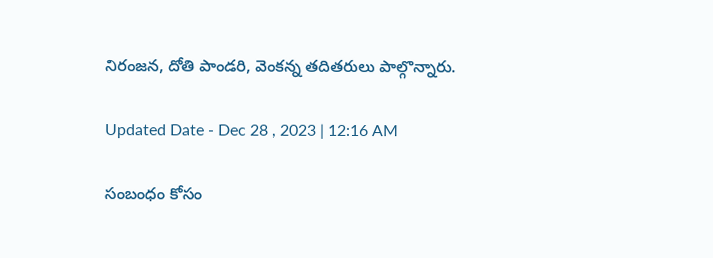నిరంజన, దోతి పాండరి, వెంకన్న తదితరులు పాల్గొన్నారు.

Updated Date - Dec 28 , 2023 | 12:16 AM

సంబంధం కోసం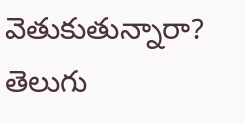వెతుకుతున్నారా? తెలుగు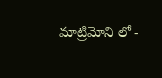మాట్రిమోని లో -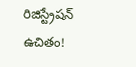రిజిస్ట్రేషన్ ఉచితం!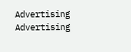Advertising
Advertising